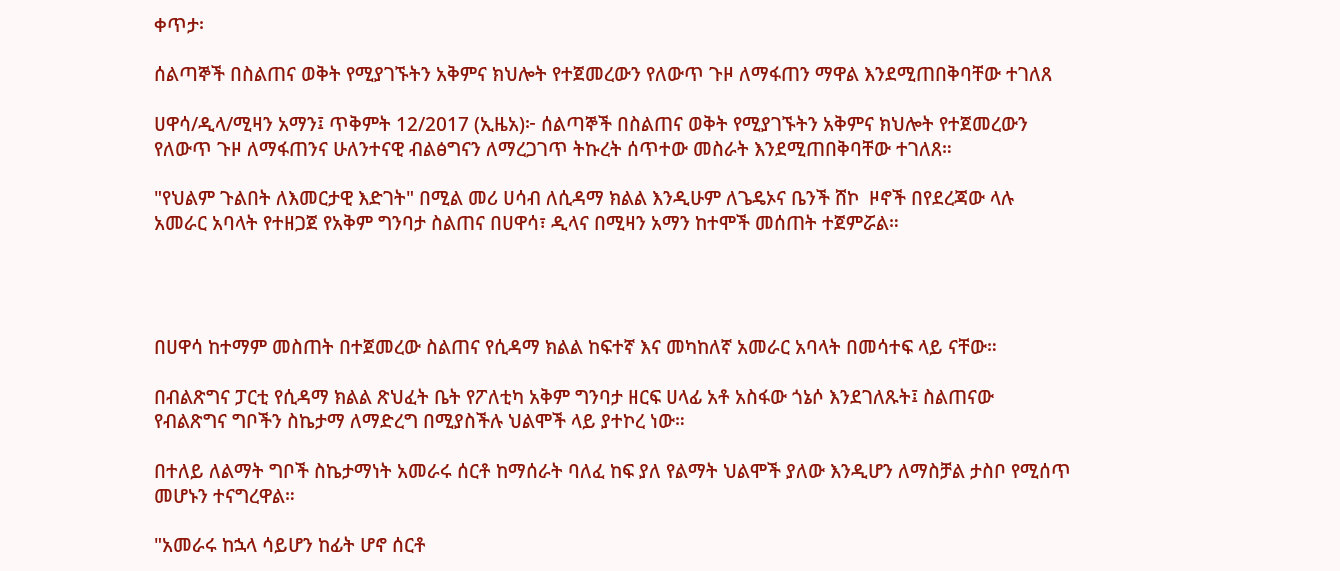ቀጥታ፡

ሰልጣኞች በስልጠና ወቅት የሚያገኙትን አቅምና ክህሎት የተጀመረውን የለውጥ ጉዞ ለማፋጠን ማዋል እንደሚጠበቅባቸው ተገለጸ

ሀዋሳ/ዲላ/ሚዛን አማን፤ ጥቅምት 12/2017 (ኢዜአ)፦ ሰልጣኞች በስልጠና ወቅት የሚያገኙትን አቅምና ክህሎት የተጀመረውን የለውጥ ጉዞ ለማፋጠንና ሁለንተናዊ ብልፅግናን ለማረጋገጥ ትኩረት ሰጥተው መስራት እንደሚጠበቅባቸው ተገለጸ።

"የህልም ጉልበት ለእመርታዊ እድገት" በሚል መሪ ሀሳብ ለሲዳማ ክልል እንዲሁም ለጌዴኦና ቤንች ሸኮ  ዞኖች በየደረጃው ላሉ አመራር አባላት የተዘጋጀ የአቅም ግንባታ ስልጠና በሀዋሳ፣ ዲላና በሚዛን አማን ከተሞች መሰጠት ተጀምሯል።




በሀዋሳ ከተማም መስጠት በተጀመረው ስልጠና የሲዳማ ክልል ከፍተኛ እና መካከለኛ አመራር አባላት በመሳተፍ ላይ ናቸው።

በብልጽግና ፓርቲ የሲዳማ ክልል ጽህፈት ቤት የፖለቲካ አቅም ግንባታ ዘርፍ ሀላፊ አቶ አስፋው ጎኔሶ እንደገለጹት፤ ስልጠናው የብልጽግና ግቦችን ስኬታማ ለማድረግ በሚያስችሉ ህልሞች ላይ ያተኮረ ነው።

በተለይ ለልማት ግቦች ስኬታማነት አመራሩ ሰርቶ ከማሰራት ባለፈ ከፍ ያለ የልማት ህልሞች ያለው እንዲሆን ለማስቻል ታስቦ የሚሰጥ መሆኑን ተናግረዋል።

"አመራሩ ከኋላ ሳይሆን ከፊት ሆኖ ሰርቶ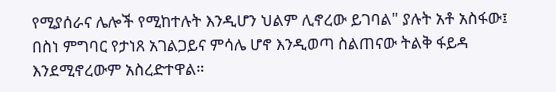የሚያሰራና ሌሎች የሚከተሉት እንዲሆን ህልም ሊኖረው ይገባል" ያሉት አቶ አስፋው፤ በስነ ምግባር የታነጸ አገልጋይና ምሳሌ ሆኖ እንዲወጣ ስልጠናው ትልቅ ፋይዳ እንደሚኖረውም አስረድተዋል።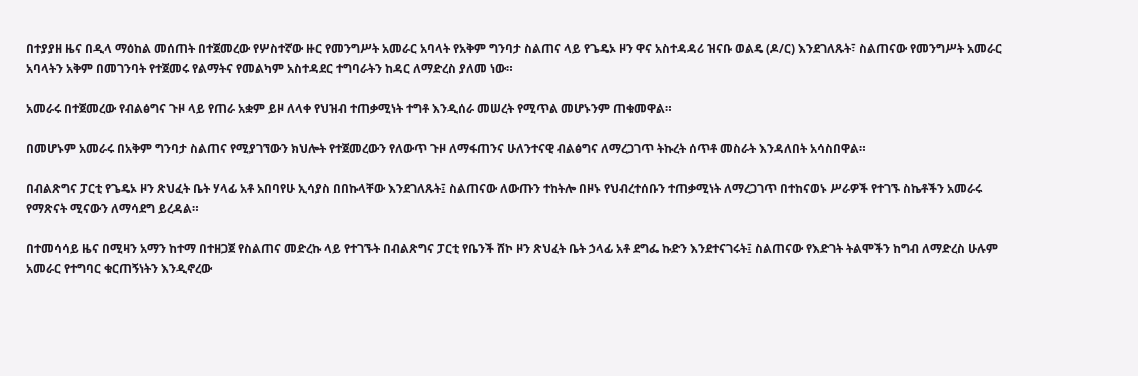በተያያዘ ዜና በዲላ ማዕከል መሰጠት በተጀመረው የሦስተኛው ዙር የመንግሥት አመራር አባላት የአቅም ግንባታ ስልጠና ላይ የጌዴኦ ዞን ዋና አስተዳዳሪ ዝናቡ ወልዴ (ዶ/ር) እንደገለጹት፣ ስልጠናው የመንግሥት አመራር አባላትን አቅም በመገንባት የተጀመሩ የልማትና የመልካም አስተዳደር ተግባራትን ከዳር ለማድረስ ያለመ ነው።

አመራሩ በተጀመረው የብልፅግና ጉዞ ላይ የጠራ አቋም ይዞ ለላቀ የህዝብ ተጠቃሚነት ተግቶ እንዲሰራ መሠረት የሚጥል መሆኑንም ጠቁመዋል።

በመሆኑም አመራሩ በአቅም ግንባታ ስልጠና የሚያገኘውን ክህሎት የተጀመረውን የለውጥ ጉዞ ለማፋጠንና ሁለንተናዊ ብልፅግና ለማረጋገጥ ትኩረት ሰጥቶ መስራት እንዳለበት አሳስበዋል።

በብልጽግና ፓርቲ የጌዴኦ ዞን ጽህፈት ቤት ሃላፊ አቶ አበባየሁ ኢሳያስ በበኩላቸው እንደገለጹት፤ ስልጠናው ለውጡን ተከትሎ በዞኑ የህብረተሰቡን ተጠቃሚነት ለማረጋገጥ በተከናወኑ ሥራዎች የተገኙ ስኬቶችን አመራሩ የማጽናት ሚናውን ለማሳደግ ይረዳል።

በተመሳሳይ ዜና በሚዛን አማን ከተማ በተዘጋጀ የስልጠና መድረኩ ላይ የተገኙት በብልጽግና ፓርቲ የቤንች ሸኮ ዞን ጽህፈት ቤት ኃላፊ አቶ ደግፌ ኩድን እንደተናገሩት፤ ስልጠናው የእድገት ትልሞችን ከግብ ለማድረስ ሁሉም አመራር የተግባር ቁርጠኝነትን እንዲኖረው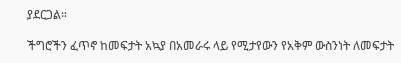ያደርጋል።

ችግሮችን ፈጥኖ ከመፍታት አኳያ በአመራሩ ላይ የሚታየውን የአቅም ውስንነት ለመፍታት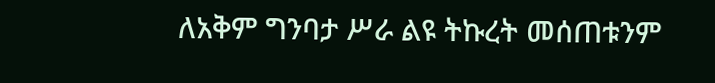ለአቅም ግንባታ ሥራ ልዩ ትኩረት መሰጠቱንም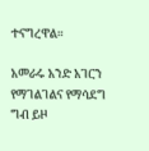ተናግረዋል።

አመራሩ አንድ አገርን የማገልገልና የማሳደግ ግብ ይዞ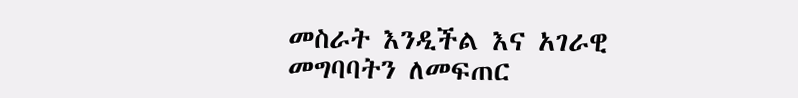መስራት እንዲችል እና አገራዊ መግባባትን ለመፍጠር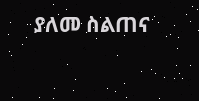ያለመ ስልጠና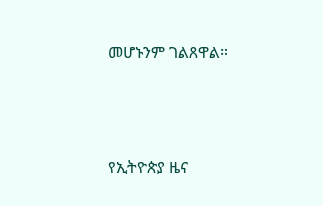መሆኑንም ገልጸዋል።





የኢትዮጵያ ዜና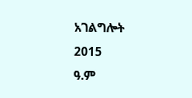አገልግሎት
2015
ዓ.ም